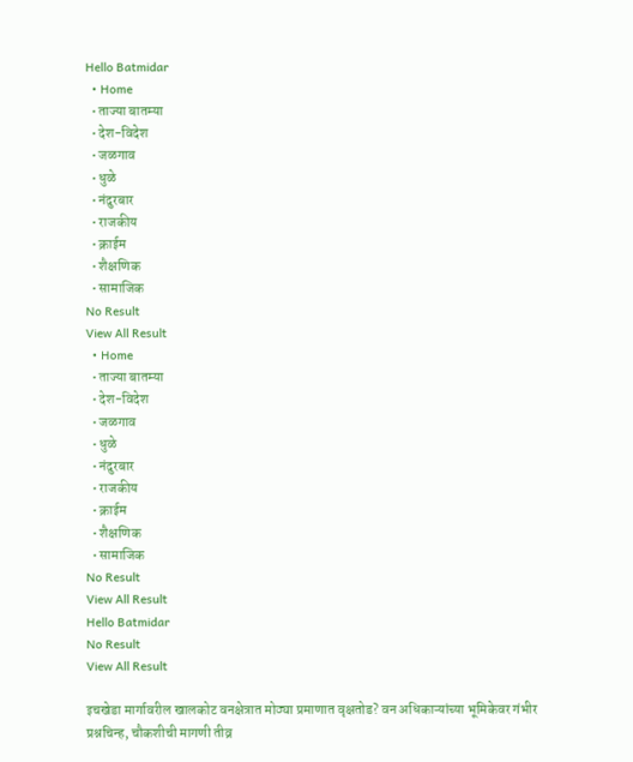Hello Batmidar
  • Home
  • ताज्या बातम्या
  • देश-विदेश
  • जळगाव
  • धुळे
  • नंदुरबार
  • राजकीय
  • क्राईम
  • शैक्षणिक
  • सामाजिक
No Result
View All Result
  • Home
  • ताज्या बातम्या
  • देश-विदेश
  • जळगाव
  • धुळे
  • नंदुरबार
  • राजकीय
  • क्राईम
  • शैक्षणिक
  • सामाजिक
No Result
View All Result
Hello Batmidar
No Result
View All Result

इचखेडा मार्गावरील खालकोट वनक्षेत्रात मोठ्या प्रमाणात वृक्षतोड? वन अधिकाऱ्यांच्या भूमिकेवर गंभीर प्रश्नचिन्ह, चौकशीची मागणी तीव्र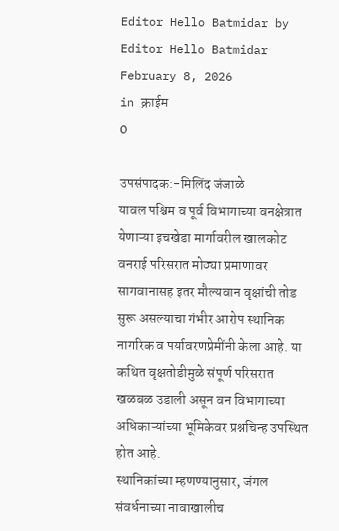Editor Hello Batmidar by Editor Hello Batmidar
February 8, 2026
in क्राईम
0

उपसंपादक:-मिलिंद जंजाळे
यावल पश्चिम व पूर्व विभागाच्या वनक्षेत्रात येणाऱ्या इचखेडा मार्गावरील खालकोट वनराई परिसरात मोठ्या प्रमाणावर सागवानासह इतर मौल्यवान वृक्षांची तोड सुरू असल्याचा गंभीर आरोप स्थानिक नागरिक व पर्यावरणप्रेमींनी केला आहे. या कथित वृक्षतोडीमुळे संपूर्ण परिसरात खळबळ उडाली असून वन विभागाच्या अधिकाऱ्यांच्या भूमिकेवर प्रश्नचिन्ह उपस्थित होत आहे.
स्थानिकांच्या म्हणण्यानुसार, जंगल संवर्धनाच्या नावाखालीच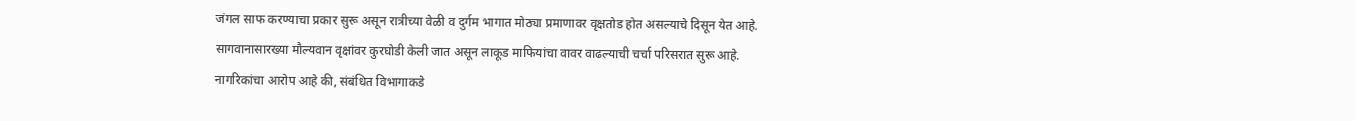जंगल साफ करण्याचा प्रकार सुरू असून रात्रीच्या वेळी व दुर्गम भागात मोठ्या प्रमाणावर वृक्षतोड होत असल्याचे दिसून येत आहे. सागवानासारख्या मौल्यवान वृक्षांवर कुरघोडी केली जात असून लाकूड माफियांचा वावर वाढल्याची चर्चा परिसरात सुरू आहे.
नागरिकांचा आरोप आहे की, संबंधित विभागाकडे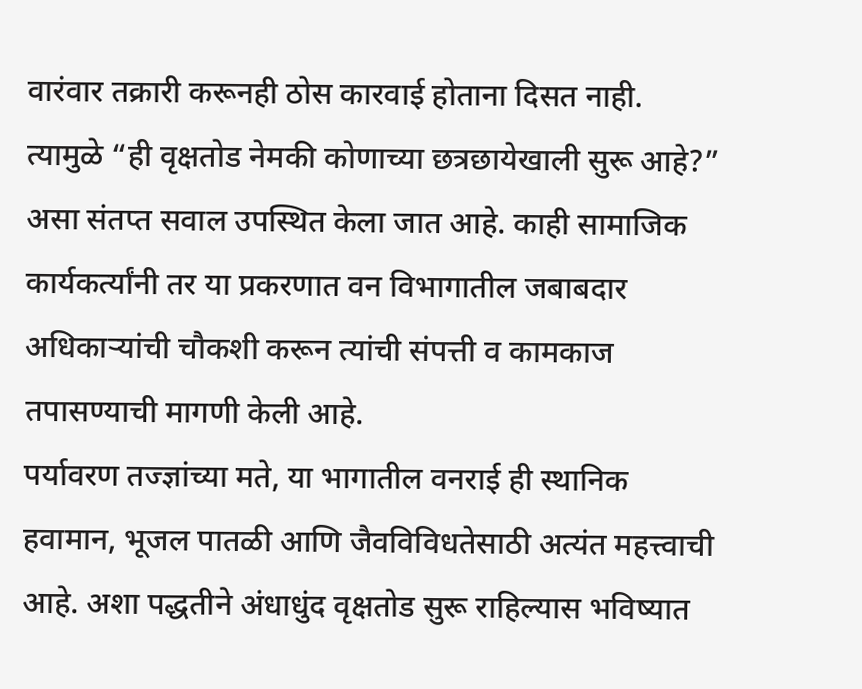वारंवार तक्रारी करूनही ठोस कारवाई होताना दिसत नाही. त्यामुळे “ही वृक्षतोड नेमकी कोणाच्या छत्रछायेखाली सुरू आहे?” असा संतप्त सवाल उपस्थित केला जात आहे. काही सामाजिक कार्यकर्त्यांनी तर या प्रकरणात वन विभागातील जबाबदार अधिकाऱ्यांची चौकशी करून त्यांची संपत्ती व कामकाज तपासण्याची मागणी केली आहे.
पर्यावरण तज्ज्ञांच्या मते, या भागातील वनराई ही स्थानिक हवामान, भूजल पातळी आणि जैवविविधतेसाठी अत्यंत महत्त्वाची आहे. अशा पद्धतीने अंधाधुंद वृक्षतोड सुरू राहिल्यास भविष्यात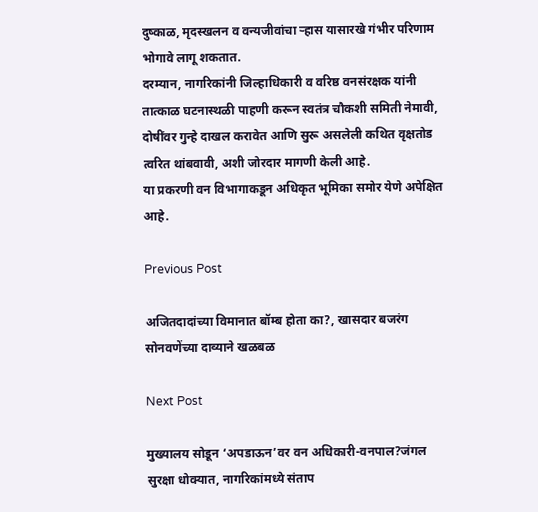दुष्काळ, मृदस्खलन व वन्यजीवांचा ऱ्हास यासारखे गंभीर परिणाम भोगावे लागू शकतात.
दरम्यान, नागरिकांनी जिल्हाधिकारी व वरिष्ठ वनसंरक्षक यांनी तात्काळ घटनास्थळी पाहणी करून स्वतंत्र चौकशी समिती नेमावी, दोषींवर गुन्हे दाखल करावेत आणि सुरू असलेली कथित वृक्षतोड त्वरित थांबवावी, अशी जोरदार मागणी केली आहे.
या प्रकरणी वन विभागाकडून अधिकृत भूमिका समोर येणे अपेक्षित आहे.

Previous Post

अजितदादांच्या विमानात बॉम्ब होता का?, खासदार बजरंग सोनवणेंच्या दाव्याने खळबळ

Next Post

मुख्यालय सोडून ‘अपडाऊन’वर वन अधिकारी-वनपाल?जंगल सुरक्षा धोक्यात, नागरिकांमध्ये संताप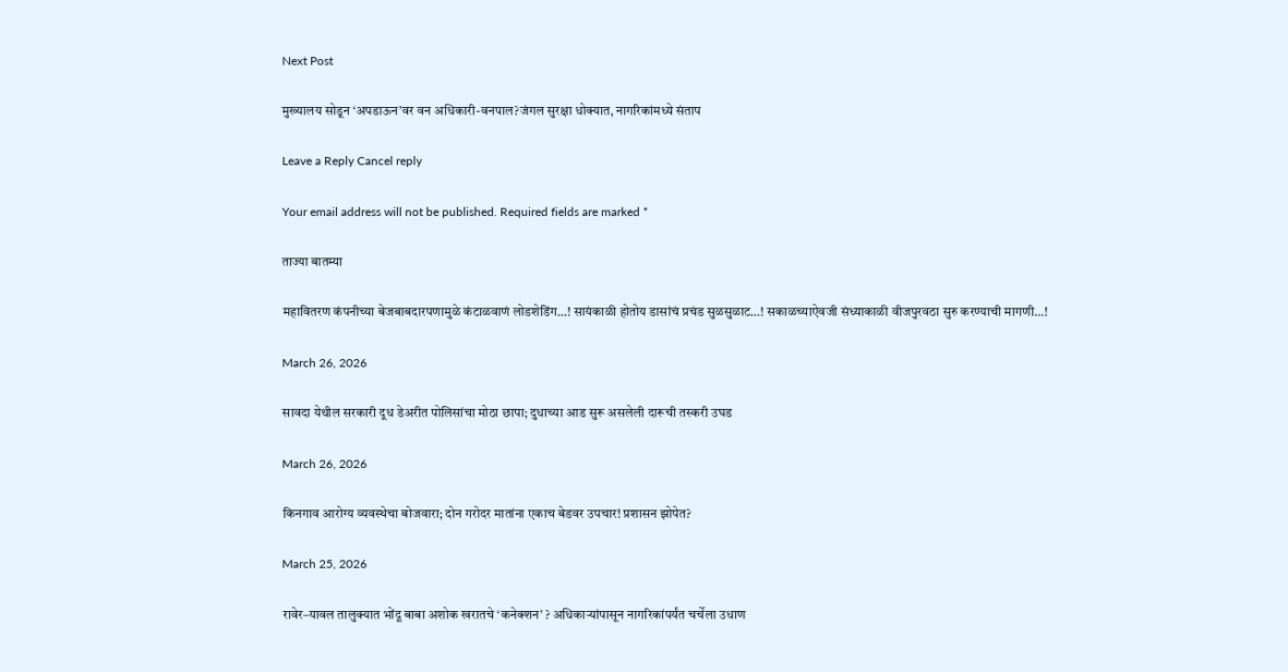Next Post

मुख्यालय सोडून ‘अपडाऊन’वर वन अधिकारी-वनपाल?जंगल सुरक्षा धोक्यात, नागरिकांमध्ये संताप

Leave a Reply Cancel reply

Your email address will not be published. Required fields are marked *

ताज्या बातम्या

महावितरण कंपनीच्या बेजबाबदारपणामुळे कंटाळवाणं लोडशेडिंग…! सायंकाळी होतोय डासांचं प्रचंड सुळसुळाट…! सकाळच्याऐवजी संध्याकाळी वीजपुरवठा सुरु करण्याची मागणी…!

March 26, 2026

सावदा येथील सरकारी दूध डेअरीत पोलिसांचा मोठा छापा; दुधाच्या आड सुरू असलेली दारूची तस्करी उघड

March 26, 2026

किनगाव आरोग्य व्यवस्थेचा बोजवारा; दोन गरोदर मातांना एकाच बेडवर उपचार! प्रशासन झोपेत?

March 25, 2026

रावेर–यावल तालुक्यात भोंदू बाबा अशोक खरातचे ‘कनेक्शन’ ? अधिकाऱ्यांपासून नागरिकांपर्यंत चर्चेला उधाण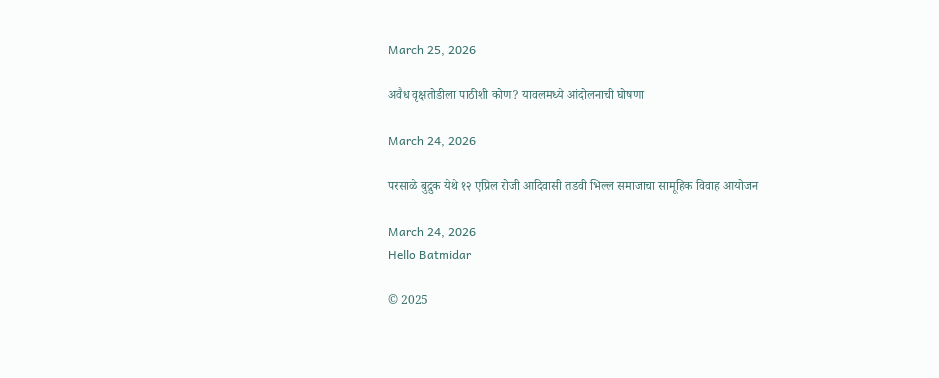March 25, 2026

अवैध वृक्षतोडीला पाठीशी कोण? यावलमध्ये आंदोलनाची घोषणा

March 24, 2026

परसाळे बुद्रुक येथे १२ एप्रिल रोजी आदिवासी तडवी भिल्ल समाजाचा सामूहिक विवाह आयोजन

March 24, 2026
Hello Batmidar

© 2025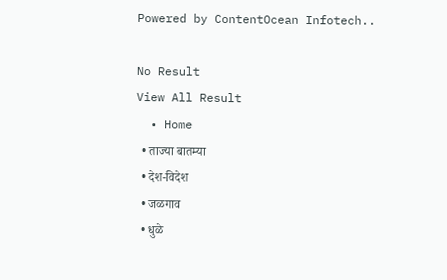Powered by ContentOcean Infotech..

No Result
View All Result
  • Home
  • ताज्या बातम्या
  • देश-विदेश
  • जळगाव
  • धुळे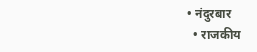• नंदुरबार
  • राजकीय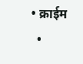• क्राईम
  •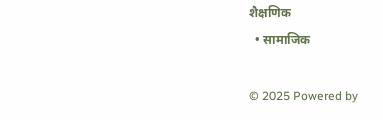शैक्षणिक
  • सामाजिक

© 2025 Powered by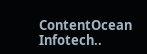ContentOcean Infotech..